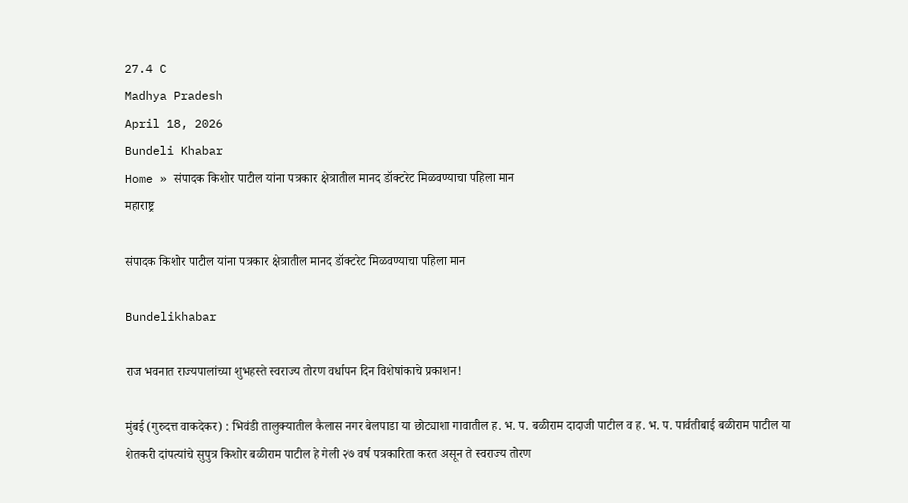27.4 C
Madhya Pradesh
April 18, 2026
Bundeli Khabar
Home » संपादक किशोर पाटील यांना पत्रकार क्षेत्रातील मानद डॉक्टरेट मिळवण्याचा पहिला मान
महाराष्ट्र

संपादक किशोर पाटील यांना पत्रकार क्षेत्रातील मानद डॉक्टरेट मिळवण्याचा पहिला मान

Bundelikhabar

राज भवनात राज्यपालांच्या शुभहस्ते स्वराज्य तोरण वर्धापन दिन विशेषांकाचे प्रकाशन!

मुंबई (गुरुदत्त वाकदेकर) : भिवंडी तालुक्यातील कैलास नगर बेलपाडा या छोट्याशा गावातील ह. भ. प. बळीराम दादाजी पाटील व ह. भ. प. पार्वतीबाई बळीराम पाटील या शेतकरी दांपत्यांचे सुपुत्र किशोर बळीराम पाटील हे गेली २७ वर्ष पत्रकारिता करत असून ते स्वराज्य तोरण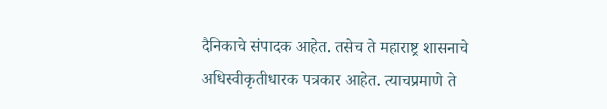दैनिकाचे संपादक आहेत. तसेच ते महाराष्ट्र शासनाचे अधिस्वीकृतीधारक पत्रकार आहेत. त्याचप्रमाणे ते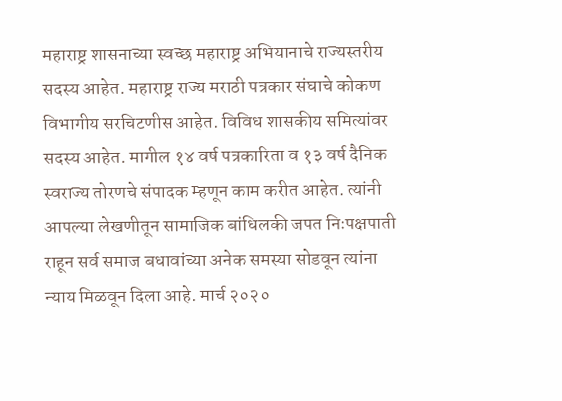महाराष्ट्र शासनाच्या स्वच्छ महाराष्ट्र अभियानाचे राज्यस्तरीय सदस्य आहेत. महाराष्ट्र राज्य मराठी पत्रकार संघाचे कोकण विभागीय सरचिटणीस आहेत. विविध शासकीय समित्यांवर सदस्य आहेत. मागील १४ वर्ष पत्रकारिता व १३ वर्ष दैनिक स्वराज्य तोरणचे संपादक म्हणून काम करीत आहेत. त्यांनी आपल्या लेखणीतून सामाजिक बांधिलकी जपत निःपक्षपाती राहून सर्व समाज बधावांच्या अनेक समस्या सोडवून त्यांना न्याय मिळवून दिला आहे. मार्च २०२०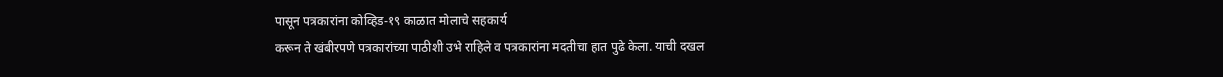पासून पत्रकारांना कोव्हिड-१९ काळात मोलाचे सहकार्य
करून ते खंबीरपणे पत्रकारांच्या पाठीशी उभे राहिले व पत्रकारांना मदतीचा हात पुढे केला. याची दखल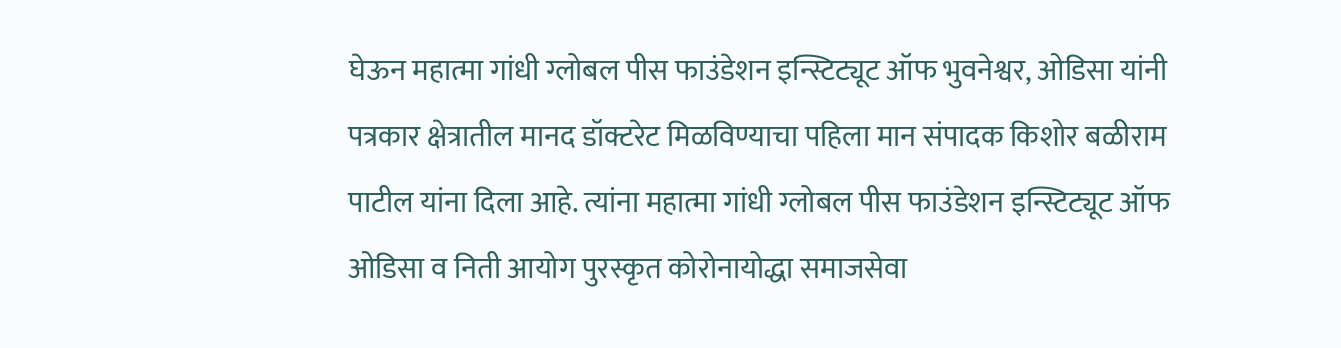घेऊन महात्मा गांधी ग्लोबल पीस फाउंडेशन इन्स्टिट्यूट ऑफ भुवनेश्वर, ओडिसा यांनी पत्रकार क्षेत्रातील मानद डॉक्टरेट मिळविण्याचा पहिला मान संपादक किशोर बळीराम पाटील यांना दिला आहे. त्यांना महात्मा गांधी ग्लोबल पीस फाउंडेशन इन्स्टिट्यूट ऑफ ओडिसा व निती आयोग पुरस्कृत कोरोनायोद्धा समाजसेवा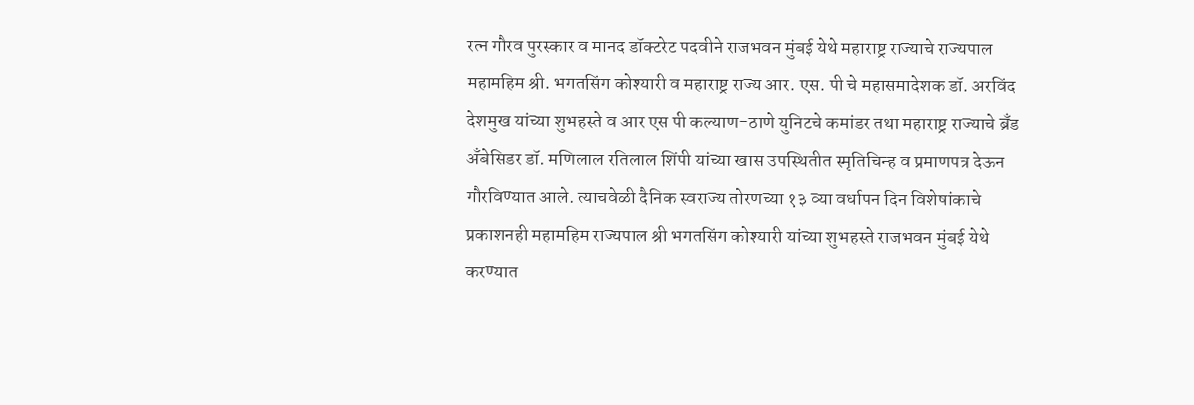रत्न गौरव पुरस्कार व मानद डॉक्टरेट पदवीने राजभवन मुंबई येथे महाराष्ट्र राज्याचे राज्यपाल महामहिम श्री. भगतसिंग कोश्यारी व महाराष्ट्र राज्य आर. एस. पी चे महासमादेशक डॉ. अरविंद देशमुख यांच्या शुभहस्ते व आर एस पी कल्याण-ठाणे युनिटचे कमांडर तथा महाराष्ट्र राज्याचे ब्रँड अँबेसिडर डॉ. मणिलाल रतिलाल शिंपी यांच्या खास उपस्थितीत स्मृतिचिन्ह व प्रमाणपत्र देऊन गौरविण्यात आले. त्याचवेळी दैनिक स्वराज्य तोरणच्या १३ व्या वर्धापन दिन विशेषांकाचे प्रकाशनही महामहिम राज्यपाल श्री भगतसिंग कोश्यारी यांच्या शुभहस्ते राजभवन मुंबई येथे करण्यात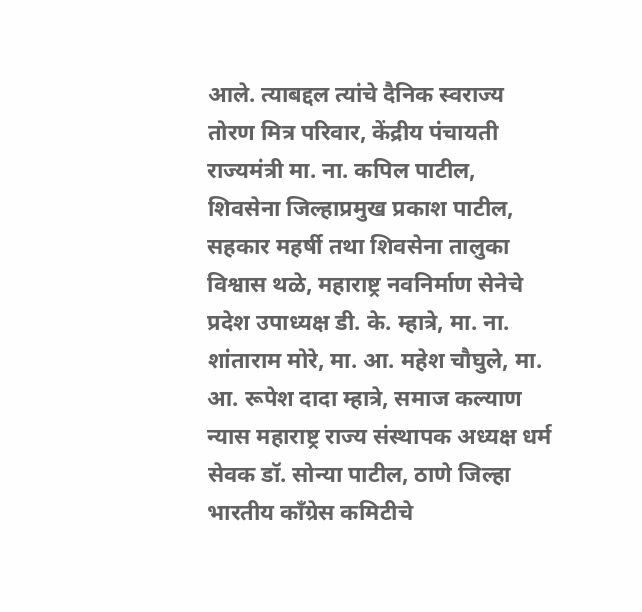आले. त्याबद्दल त्यांचे दैनिक स्वराज्य तोरण मित्र परिवार, केंद्रीय पंचायती राज्यमंत्री मा. ना. कपिल पाटील, शिवसेना जिल्हाप्रमुख प्रकाश पाटील, सहकार महर्षी तथा शिवसेना तालुका विश्वास थळे, महाराष्ट्र नवनिर्माण सेनेचे प्रदेश उपाध्यक्ष डी. के. म्हात्रे, मा. ना. शांताराम मोरे, मा. आ. महेश चौघुले, मा. आ. रूपेश दादा म्हात्रे, समाज कल्याण न्यास महाराष्ट्र राज्य संस्थापक अध्यक्ष धर्म सेवक डॉ. सोन्या पाटील, ठाणे जिल्हा भारतीय काँग्रेस कमिटीचे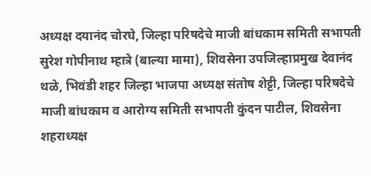अध्यक्ष दयानंद चोरघे, जिल्हा परिषदेचे माजी बांधकाम समिती सभापती सुरेश गोपीनाथ म्हात्रे (बाल्या मामा), शिवसेना उपजिल्हाप्रमुख देवानंद थळे, भिवंडी शहर जिल्हा भाजपा अध्यक्ष संतोष शेट्टी, जिल्हा परिषदेचे माजी बांधकाम व आरोग्य समिती सभापती कुंदन पाटील, शिवसेना शहराध्यक्ष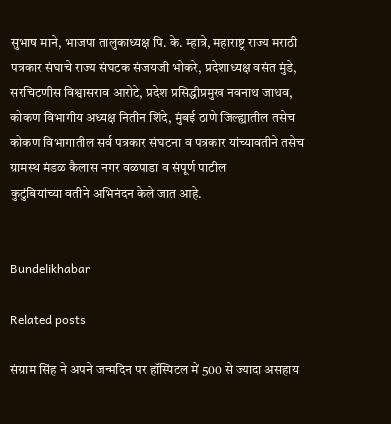सुभाष माने, भाजपा तालुकाध्यक्ष पि. के. म्हात्रे, महाराष्ट्र राज्य मराठी पत्रकार संघाचे राज्य संघटक संजयजी भोकरे, प्रदेशाध्यक्ष वसंत मुंडे, सरचिटणीस विश्वासराव आरोटे, प्रदेश प्रसिद्धीप्रमुख नवनाथ जाधव, कोकण विभागीय अध्यक्ष नितीन शिंदे, मुंबई ठाणे जिल्ह्यातील तसेच कोकण विभागातील सर्व पत्रकार संघटना व पत्रकार यांच्यावतीने तसेच ग्रामस्थ मंडळ कैलास नगर वळपाडा व संपूर्ण पाटील
कुटुंबियांच्या वतीने अभिनंदन केले जात आहे.


Bundelikhabar

Related posts

संग्राम सिंह ने अपने जन्मदिन पर हॉस्पिटल में 500 से ज्यादा असहाय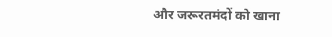और जरूरतमंदों को खाना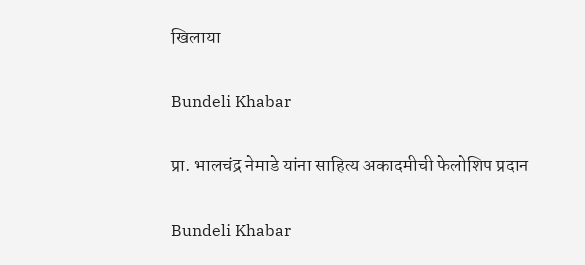खिलाया

Bundeli Khabar

प्रा. भालचंद्र नेमाडे यांना साहित्य अकादमीची फेलोशिप प्रदान

Bundeli Khabar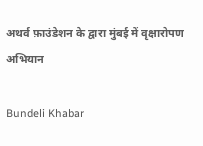अथर्व फ़ाउंडेशन के द्वारा मुंबई में वृक्षारोपण अभियान

Bundeli Khabar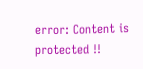error: Content is protected !!